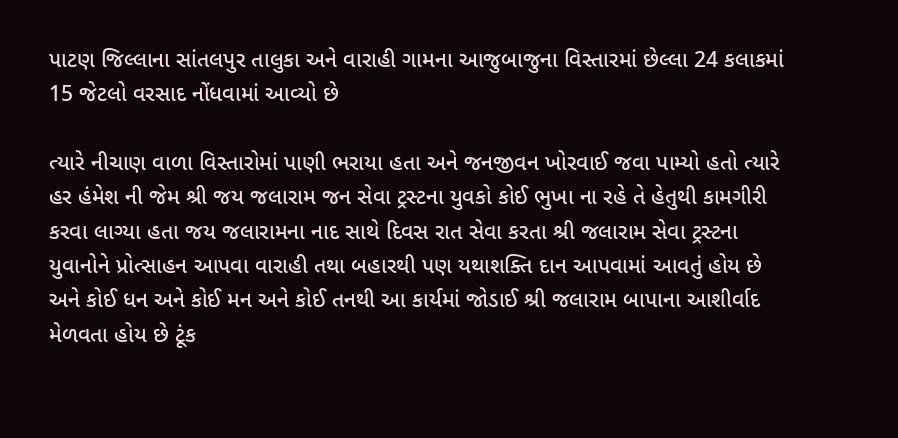પાટણ જિલ્લાના સાંતલપુર તાલુકા અને વારાહી ગામના આજુબાજુના વિસ્તારમાં છેલ્લા 24 કલાકમાં 15 જેટલો વરસાદ નોંધવામાં આવ્યો છે

ત્યારે નીચાણ વાળા વિસ્તારોમાં પાણી ભરાયા હતા અને જનજીવન ખોરવાઈ જવા પામ્યો હતો ત્યારે હર હંમેશ ની જેમ શ્રી જય જલારામ જન સેવા ટ્રસ્ટના યુવકો કોઈ ભુખા ના રહે તે હેતુથી કામગીરી કરવા લાગ્યા હતા જય જલારામના નાદ સાથે દિવસ રાત સેવા કરતા શ્રી જલારામ સેવા ટ્રસ્ટના યુવાનોને પ્રોત્સાહન આપવા વારાહી તથા બહારથી પણ યથાશક્તિ દાન આપવામાં આવતું હોય છે અને કોઈ ધન અને કોઈ મન અને કોઈ તનથી આ કાર્યમાં જોડાઈ શ્રી જલારામ બાપાના આશીર્વાદ મેળવતા હોય છે ટૂંક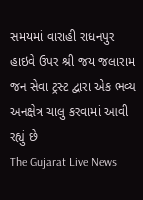સમયમાં વારાહી રાધનપુર હાઇવે ઉપર શ્રી જય જલારામ જન સેવા ટ્રસ્ટ દ્વારા એક ભવ્ય અનક્ષેત્ર ચાલુ કરવામાં આવી રહ્યું છે
The Gujarat Live News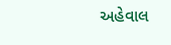અહેવાલ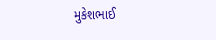મુકેશભાઈ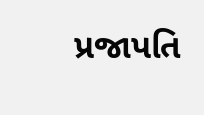પ્રજાપતિ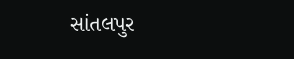સાંતલપુર